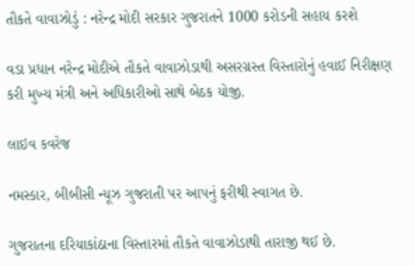તૌકતે વાવાઝોડું : નરેન્દ્ર મોદી સરકાર ગુજરાતને 1000 કરોડની સહાય કરશે

વડા પ્રધાન નરેન્દ્ર મોદીએ તૌકતે વાવાઝોડાથી અસરગ્રસ્ત વિસ્તારોનું હવાઈ નિરીક્ષણ કરી મુખ્ય મંત્રી અને અધિકારીઓ સાથે બેઠક યોજી.

લાઇવ કવરેજ

નમસ્કાર, બીબીસી ન્યૂઝ ગુજરાતી પર આપનું ફરીથી સ્વાગત છે.

ગુજરાતના દરિયાકાંઠાના વિસ્તારમાં તૌકતે વાવાઝોડાથી તારાજી થઈ છે.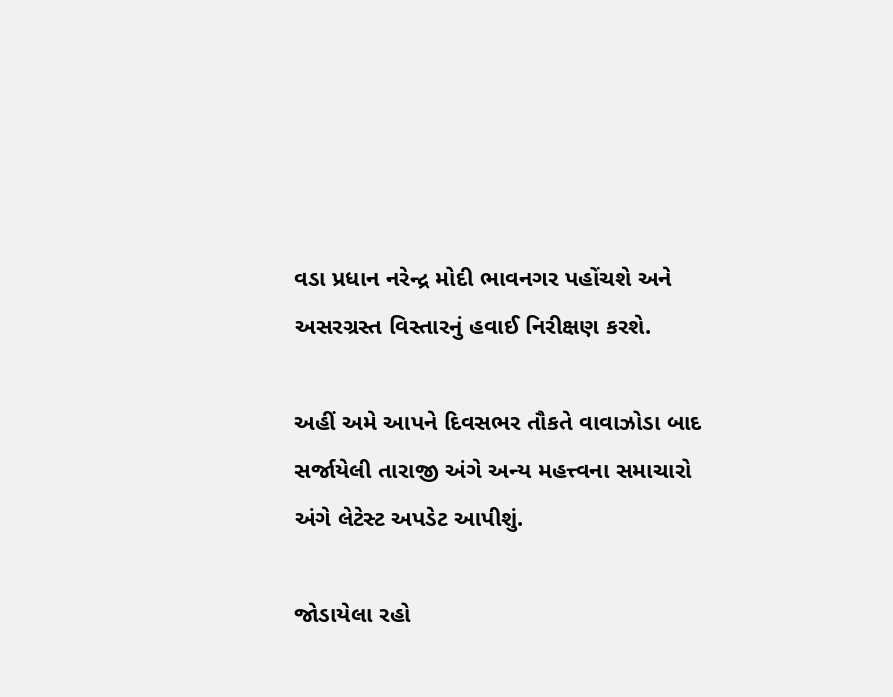વડા પ્રધાન નરેન્દ્ર મોદી ભાવનગર પહોંચશે અને અસરગ્રસ્ત વિસ્તારનું હવાઈ નિરીક્ષણ કરશે.

અહીં અમે આપને દિવસભર તૌકતે વાવાઝોડા બાદ સર્જાયેલી તારાજી અંગે અન્ય મહત્ત્વના સમાચારો અંગે લેટેસ્ટ અપડેટ આપીશું.

જોડાયેલા રહો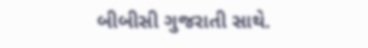બીબીસી ગુજરાતી સાથે.